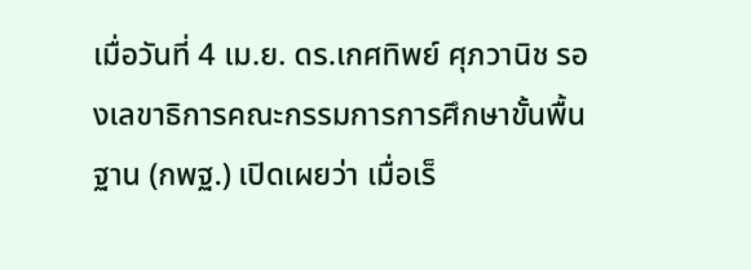เมื่อวันที่ 4 เม.ย. ดร.เกศทิพย์ ศุภวานิช รองเลขาธิการคณะกรรมการการศึกษาขั้นพื้นฐาน (กพฐ.) เปิดเผยว่า เมื่อเร็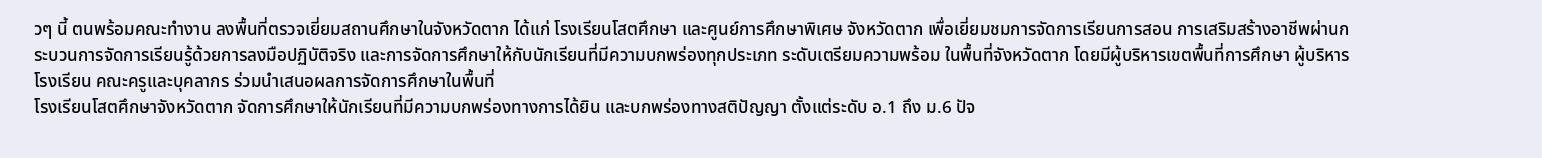วๆ นี้ ตนพร้อมคณะทำงาน ลงพื้นที่ตรวจเยี่ยมสถานศึกษาในจังหวัดตาก ได้แก่ โรงเรียนโสตศึกษา และศูนย์การศึกษาพิเศษ จังหวัดตาก เพื่อเยี่ยมชมการจัดการเรียนการสอน การเสริมสร้างอาชีพผ่านกระบวนการจัดการเรียนรู้ด้วยการลงมือปฏิบัติจริง และการจัดการศึกษาให้กับนักเรียนที่มีความบกพร่องทุกประเภท ระดับเตรียมความพร้อม ในพื้นที่จังหวัดตาก โดยมีผู้บริหารเขตพื้นที่การศึกษา ผู้บริหารโรงเรียน คณะครูและบุคลากร ร่วมนำเสนอผลการจัดการศึกษาในพื้นที่
โรงเรียนโสตศึกษาจังหวัดตาก จัดการศึกษาให้นักเรียนที่มีความบกพร่องทางการได้ยิน และบกพร่องทางสติปัญญา ตั้งแต่ระดับ อ.1 ถึง ม.6 ปัจ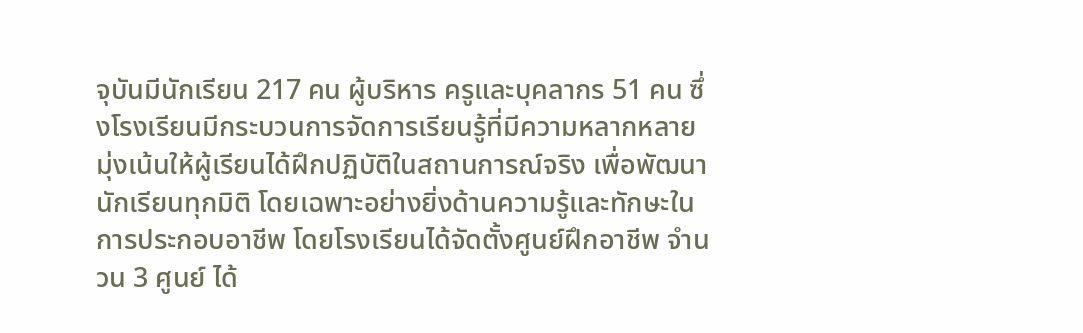จุบันมีนักเรียน 217 คน ผู้บริหาร ครูและบุคลากร 51 คน ซึ่งโรงเรียนมีกระบวนการจัดการเรียนรู้ที่มีความหลากหลาย มุ่งเน้นให้ผู้เรียนได้ฝึกปฏิบัติในสถานการณ์จริง เพื่อพัฒนานักเรียนทุกมิติ โดยเฉพาะอย่างยิ่งด้านความรู้และทักษะในการประกอบอาชีพ โดยโรงเรียนได้จัดตั้งศูนย์ฝึกอาชีพ จำนวน 3 ศูนย์ ได้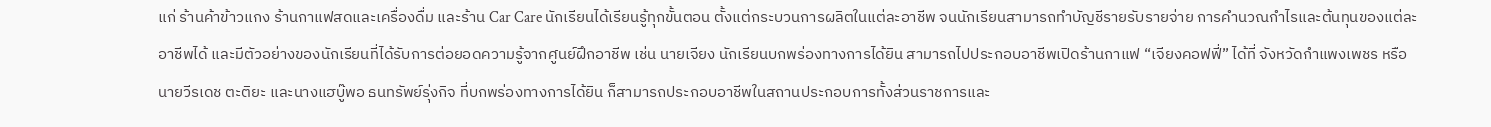แก่ ร้านค้าข้าวแกง ร้านกาแฟสดและเครื่องดื่ม และร้าน Car Care นักเรียนได้เรียนรู้ทุกขั้นตอน ตั้งแต่กระบวนการผลิตในแต่ละอาชีพ จนนักเรียนสามารถทำบัญชีรายรับรายจ่าย การคำนวณกำไรและต้นทุนของแต่ละอาชีพได้ และมีตัวอย่างของนักเรียนที่ได้รับการต่อยอดความรู้จากศูนย์ฝึกอาชีพ เช่น นายเจียง นักเรียนบกพร่องทางการได้ยิน สามารถไปประกอบอาชีพเปิดร้านกาแฟ “เจียงคอฟฟี่” ได้ที่ จังหวัดกำแพงเพชร หรือนายวีรเดช ตะติยะ และนางแฮบู๊พอ ธนทรัพย์รุ่งกิจ ที่บกพร่องทางการได้ยิน ก็สามารถประกอบอาชีพในสถานประกอบการทั้งส่วนราชการและ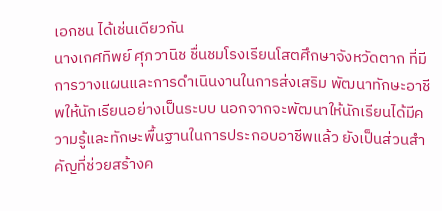เอกชน ได้เช่นเดียวกัน
นางเกศทิพย์ ศุภวานิช ชื่นชมโรงเรียนโสตศึกษาจังหวัดตาก ที่มีการวางแผนและการดำเนินงานในการส่งเสริม พัฒนาทักษะอาชีพให้นักเรียนอย่างเป็นระบบ นอกจากจะพัฒนาให้นักเรียนได้มีความรู้และทักษะพื้นฐานในการประกอบอาชีพแล้ว ยังเป็นส่วนสำคัญที่ช่วยสร้างค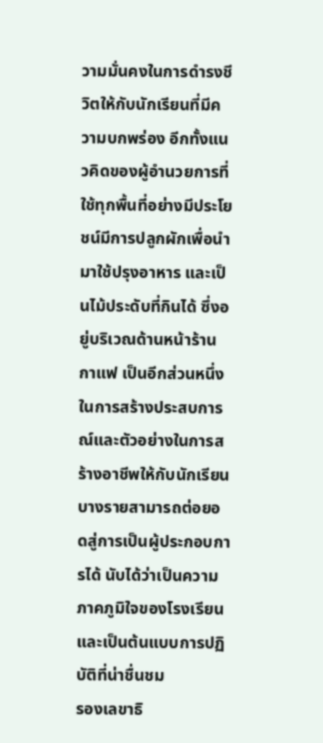วามมั่นคงในการดำรงชีวิตให้กับนักเรียนที่มีความบกพร่อง อีกทั้งแนวคิดของผู้อำนวยการที่ใช้ทุกพื้นที่อย่างมีประโยชน์มีการปลูกผักเพื่อนำมาใช้ปรุงอาหาร และเป็นไม้ประดับที่กินได้ ซึ่งอยู่บริเวณด้านหน้าร้านกาแฟ เป็นอีกส่วนหนึ่งในการสร้างประสบการณ์และตัวอย่างในการสร้างอาชีพให้กับนักเรียน บางรายสามารถต่อยอดสู่การเป็นผู้ประกอบการได้ นับได้ว่าเป็นความภาคภูมิใจของโรงเรียน และเป็นต้นแบบการปฏิบัติที่น่าชื่นชม
รองเลขาธิ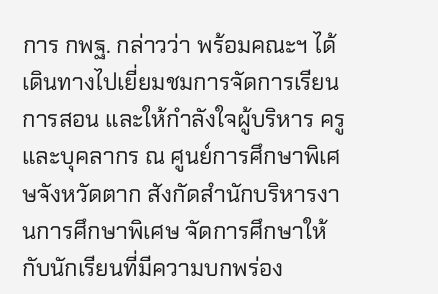การ กพฐ. กล่าวว่า พร้อมคณะฯ ได้เดินทางไปเยี่ยมชมการจัดการเรียนการสอน และให้กำลังใจผู้บริหาร ครูและบุคลากร ณ ศูนย์การศึกษาพิเศษจังหวัดตาก สังกัดสำนักบริหารงานการศึกษาพิเศษ จัดการศึกษาให้กับนักเรียนที่มีความบกพร่อง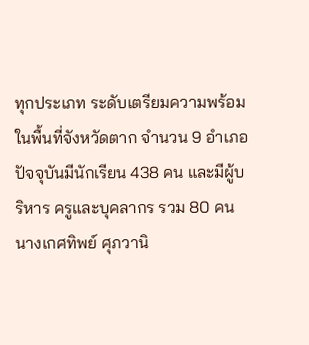ทุกประเภท ระดับเตรียมความพร้อม ในพื้นที่จังหวัดตาก จำนวน 9 อำเภอ ปัจจุบันมีนักเรียน 438 คน และมีผู้บริหาร ครูและบุคลากร รวม 80 คน
นางเกศทิพย์ ศุภวานิ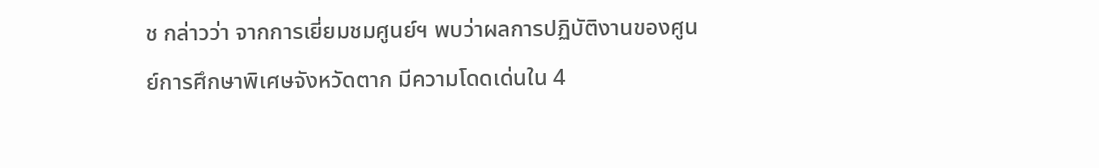ช กล่าวว่า จากการเยี่ยมชมศูนย์ฯ พบว่าผลการปฏิบัติงานของศูนย์การศึกษาพิเศษจังหวัดตาก มีความโดดเด่นใน 4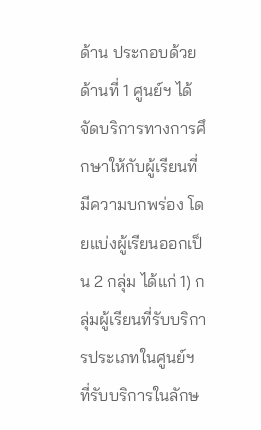ด้าน ประกอบด้วย ด้านที่ 1 ศูนย์ฯ ได้จัดบริการทางการศึกษาให้กับผู้เรียนที่มีความบกพร่อง โดยแบ่งผู้เรียนออกเป็น 2 กลุ่ม ได้แก่ 1) กลุ่มผู้เรียนที่รับบริการประเภทในศูนย์ฯ ที่รับบริการในลักษ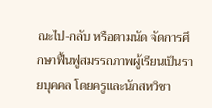ณะไป-กลับ หรือตามนัด จัดการศึกษาฟื้นฟูสมรรถภาพผู้เรียนเป็นรายบุคคล โดยครูและนักสหวิชา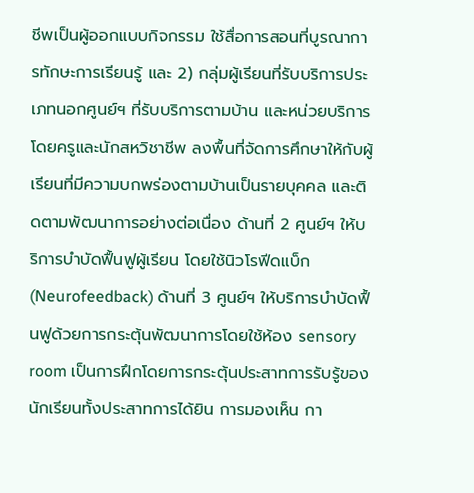ชีพเป็นผู้ออกแบบกิจกรรม ใช้สื่อการสอนที่บูรณาการทักษะการเรียนรู้ และ 2) กลุ่มผู้เรียนที่รับบริการประเภทนอกศูนย์ฯ ที่รับบริการตามบ้าน และหน่วยบริการ โดยครูและนักสหวิชาชีพ ลงพื้นที่จัดการศึกษาให้กับผู้เรียนที่มีความบกพร่องตามบ้านเป็นรายบุคคล และติดตามพัฒนาการอย่างต่อเนื่อง ด้านที่ 2 ศูนย์ฯ ให้บริการบำบัดฟื้นฟูผู้เรียน โดยใช้นิวโรฟีดแบ็ก (Neurofeedback) ด้านที่ 3 ศูนย์ฯ ให้บริการบำบัดฟื้นฟูด้วยการกระตุ้นพัฒนาการโดยใช้ห้อง sensory room เป็นการฝึกโดยการกระตุ้นประสาทการรับรู้ของนักเรียนทั้งประสาทการได้ยิน การมองเห็น กา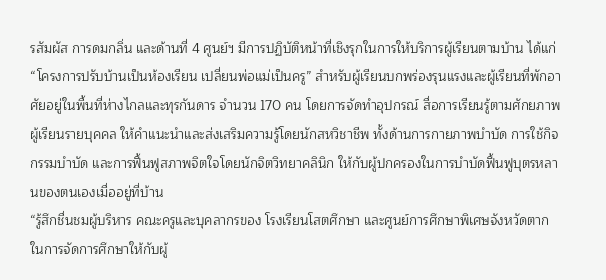รสัมผัส การดมกลิ่น และด้านที่ 4 ศูนย์ฯ มีการปฏิบัติหน้าที่เชิงรุกในการให้บริการผู้เรียนตามบ้าน ได้แก่ “โครงการปรับบ้านเป็นห้องเรียน เปลี่ยนพ่อแม่เป็นครู” สำหรับผู้เรียนบกพร่องรุนแรงและผู้เรียนที่พักอาศัยอยู่ในพื้นที่ห่างไกลและทุรกันดาร จำนวน 170 คน โดยการจัดทำอุปกรณ์ สื่อการเรียนรู้ตามศักยภาพผู้เรียนรายบุคคล ให้คำแนะนำและส่งเสริมความรู้โดยนักสหวิชาชีพ ทั้งด้านการกายภาพบำบัด การใช้กิจกรรมบำบัด และการฟื้นฟูสภาพจิตใจโดยนักจิตวิทยาคลินิก ให้กับผู้ปกครองในการบำบัดฟื้นฟูบุตรหลานของตนเองเมื่ออยู่ที่บ้าน
“รู้สึกชื่นชมผู้บริหาร คณะครูและบุคลากรของ โรงเรียนโสตศึกษา และศูนย์การศึกษาพิเศษจังหวัดตาก ในการจัดการศึกษาให้กับผู้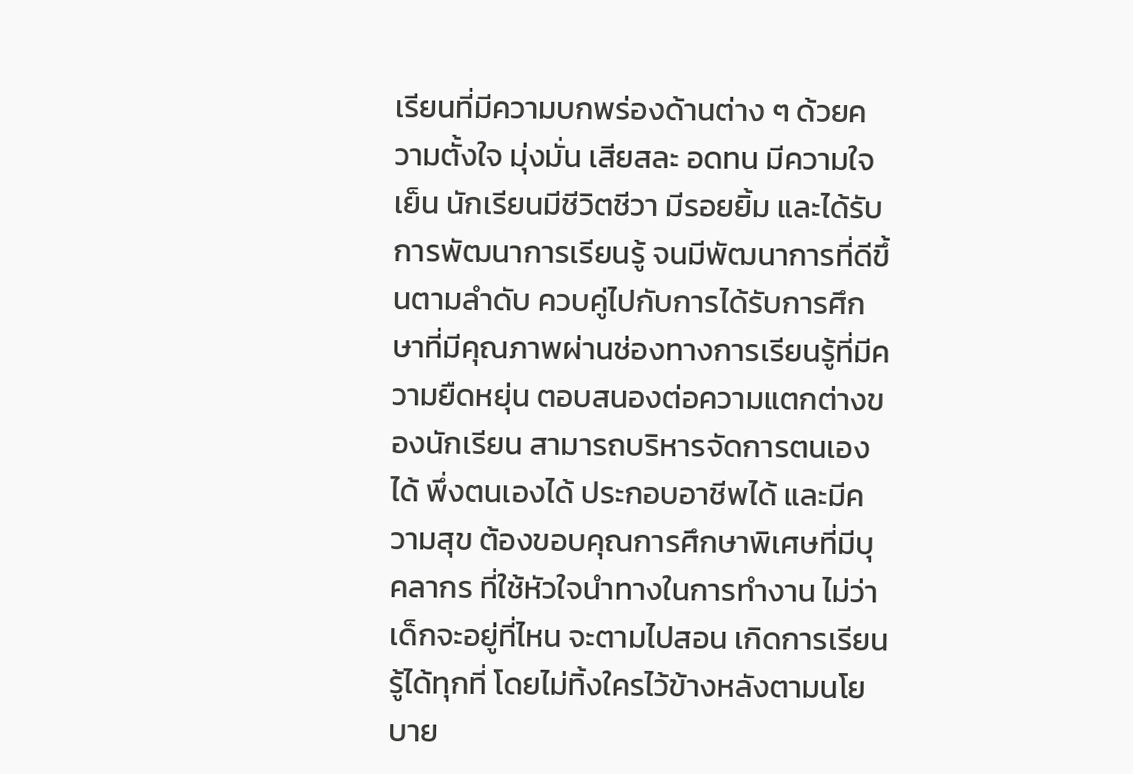เรียนที่มีความบกพร่องด้านต่าง ๆ ด้วยความตั้งใจ มุ่งมั่น เสียสละ อดทน มีความใจเย็น นักเรียนมีชีวิตชีวา มีรอยยิ้ม และได้รับการพัฒนาการเรียนรู้ จนมีพัฒนาการที่ดีขึ้นตามลำดับ ควบคู่ไปกับการได้รับการศึกษาที่มีคุณภาพผ่านช่องทางการเรียนรู้ที่มีความยืดหยุ่น ตอบสนองต่อความแตกต่างของนักเรียน สามารถบริหารจัดการตนเองได้ พึ่งตนเองได้ ประกอบอาชีพได้ และมีความสุข ต้องขอบคุณการศึกษาพิเศษที่มีบุคลากร ที่ใช้หัวใจนำทางในการทำงาน ไม่ว่าเด็กจะอยู่ที่ไหน จะตามไปสอน เกิดการเรียนรู้ได้ทุกที่ โดยไม่ทิ้งใครไว้ข้างหลังตามนโยบาย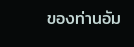ของท่านอัม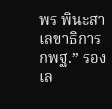พร พินะสา เลขาธิการ กพฐ.” รองเล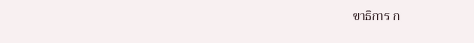ขาธิการ ก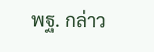พฐ. กล่าว